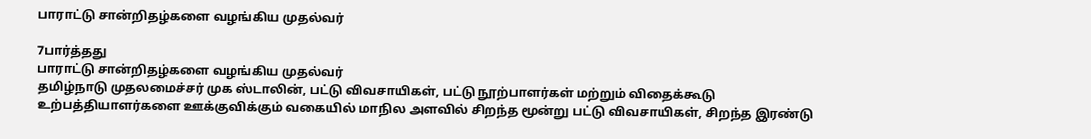பாராட்டு சான்றிதழ்களை வழங்கிய முதல்வர்

7பார்த்தது
பாராட்டு சான்றிதழ்களை வழங்கிய முதல்வர்
தமிழ்நாடு முதலமைச்சர் முக ஸ்டாலின், பட்டு விவசாயிகள், பட்டு நூற்பாளர்கள் மற்றும் விதைக்கூடு உற்பத்தியாளர்களை ஊக்குவிக்கும் வகையில் மாநில அளவில் சிறந்த மூன்று பட்டு விவசாயிகள், சிறந்த இரண்டு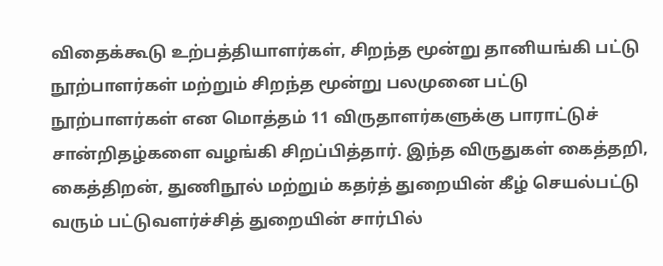விதைக்கூடு உற்பத்தியாளர்கள், சிறந்த மூன்று தானியங்கி பட்டு நூற்பாளர்கள் மற்றும் சிறந்த மூன்று பலமுனை பட்டு நூற்பாளர்கள் என மொத்தம் 11 விருதாளர்களுக்கு பாராட்டுச் சான்றிதழ்களை வழங்கி சிறப்பித்தார். இந்த விருதுகள் கைத்தறி, கைத்திறன், துணிநூல் மற்றும் கதர்த் துறையின் கீழ் செயல்பட்டு வரும் பட்டுவளர்ச்சித் துறையின் சார்பில்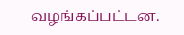வழங்கப்பட்டன.